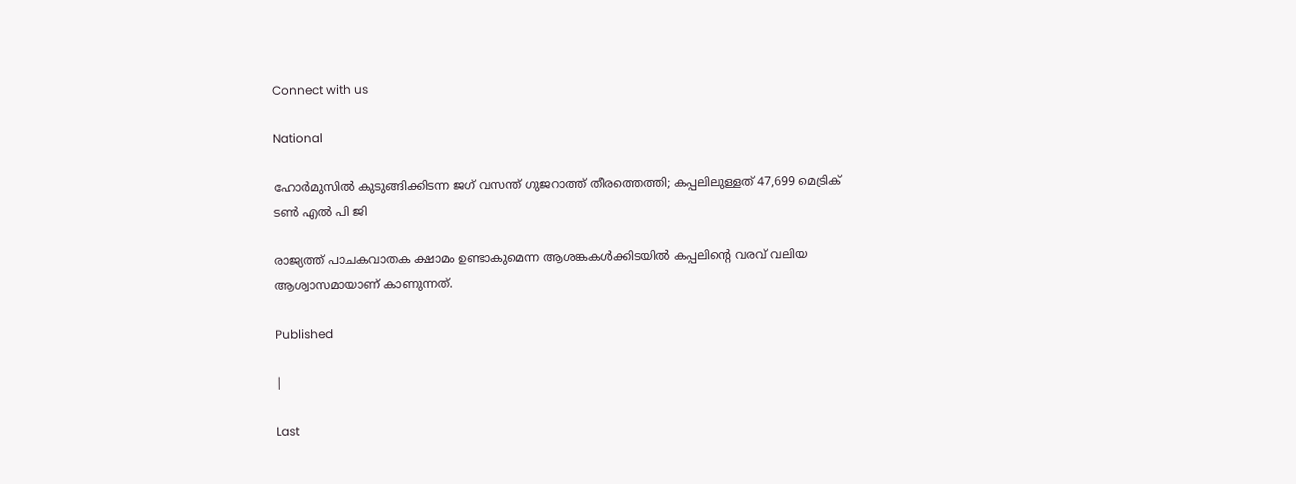Connect with us

National

ഹോര്‍മുസില്‍ കുടുങ്ങിക്കിടന്ന ജഗ് വസന്ത് ഗുജറാത്ത് തീരത്തെത്തി; കപ്പലിലുള്ളത് 47,699 മെട്രിക് ടണ്‍ എല്‍ പി ജി

രാജ്യത്ത് പാചകവാതക ക്ഷാമം ഉണ്ടാകുമെന്ന ആശങ്കകള്‍ക്കിടയില്‍ കപ്പലിന്റെ വരവ് വലിയ ആശ്വാസമായാണ് കാണുന്നത്.

Published

|

Last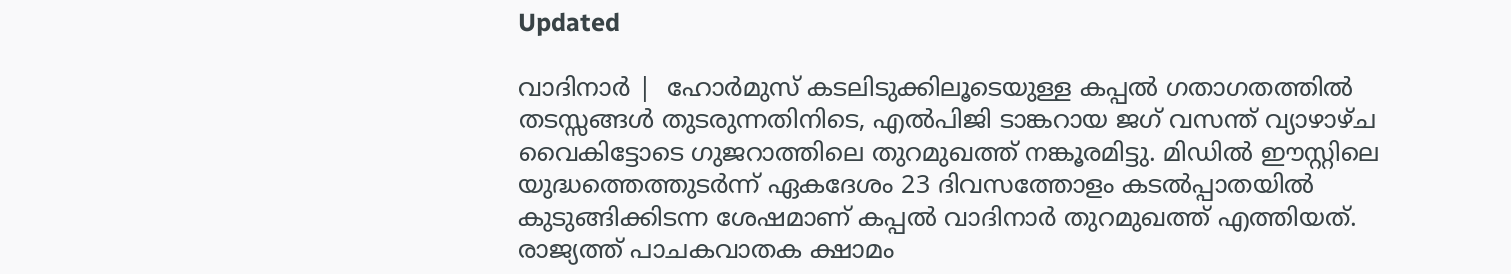Updated

വാദിനാര്‍ |  ഹോര്‍മുസ് കടലിടുക്കിലൂടെയുള്ള കപ്പല്‍ ഗതാഗതത്തില്‍ തടസ്സങ്ങള്‍ തുടരുന്നതിനിടെ, എല്‍പിജി ടാങ്കറായ ജഗ് വസന്ത് വ്യാഴാഴ്ച വൈകിട്ടോടെ ഗുജറാത്തിലെ തുറമുഖത്ത് നങ്കൂരമിട്ടു. മിഡില്‍ ഈസ്റ്റിലെ യുദ്ധത്തെത്തുടര്‍ന്ന് ഏകദേശം 23 ദിവസത്തോളം കടല്‍പ്പാതയില്‍ കുടുങ്ങിക്കിടന്ന ശേഷമാണ് കപ്പല്‍ വാദിനാര്‍ തുറമുഖത്ത് എത്തിയത്. രാജ്യത്ത് പാചകവാതക ക്ഷാമം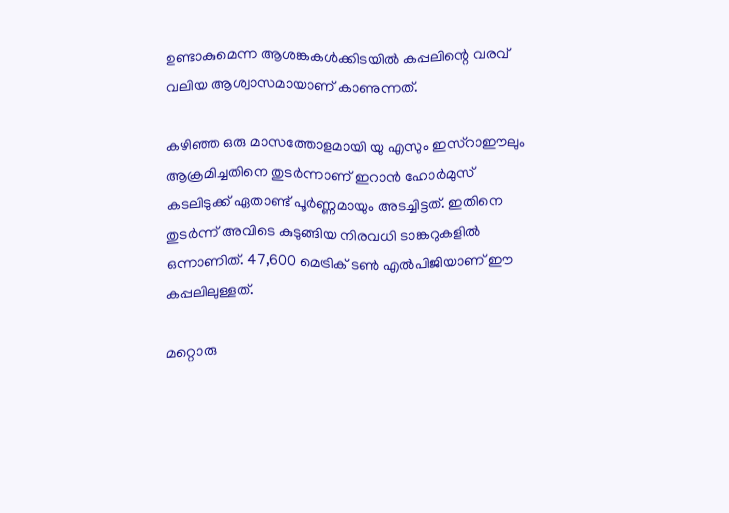ഉണ്ടാകുമെന്ന ആശങ്കകള്‍ക്കിടയില്‍ കപ്പലിന്റെ വരവ് വലിയ ആശ്വാസമായാണ് കാണുന്നത്.

കഴിഞ്ഞ ഒരു മാസത്തോളമായി യു എസും ഇസ്‌റാഈലും ആക്രമിച്ചതിനെ തുടര്‍ന്നാണ് ഇറാന്‍ ഹോര്‍മുസ് കടലിടുക്ക് ഏതാണ്ട് പൂര്‍ണ്ണമായും അടച്ചിട്ടത്. ഇതിനെ തുടര്‍ന്ന് അവിടെ കുടുങ്ങിയ നിരവധി ടാങ്കറുകളില്‍ ഒന്നാണിത്. 47,600 മെട്രിക് ടണ്‍ എല്‍പിജിയാണ് ഈ കപ്പലിലുള്ളത്.

മറ്റൊരു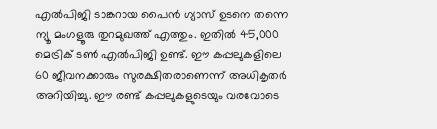എല്‍പിജി ടാങ്കറായ പൈന്‍ ഗ്യാസ് ഉടനെ തന്നെ ന്യൂ മംഗളൂരു തുറമുഖത്ത് എത്തും. ഇതില്‍ 45,000 മെട്രിക് ടണ്‍ എല്‍പിജി ഉണ്ട്. ഈ കപ്പലുകളിലെ 60 ജീവനക്കാരും സുരക്ഷിതരാണെന്ന് അധികൃതര്‍ അറിയിച്ചു. ഈ രണ്ട് കപ്പലുകളുടെയും വരവോടെ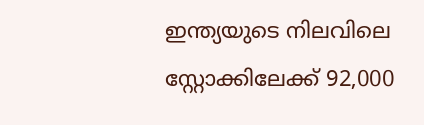ഇന്ത്യയുടെ നിലവിലെ സ്റ്റോക്കിലേക്ക് 92,000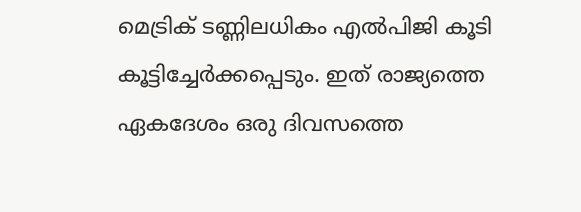മെട്രിക് ടണ്ണിലധികം എല്‍പിജി കൂടി കൂട്ടിച്ചേര്‍ക്കപ്പെടും. ഇത് രാജ്യത്തെ ഏകദേശം ഒരു ദിവസത്തെ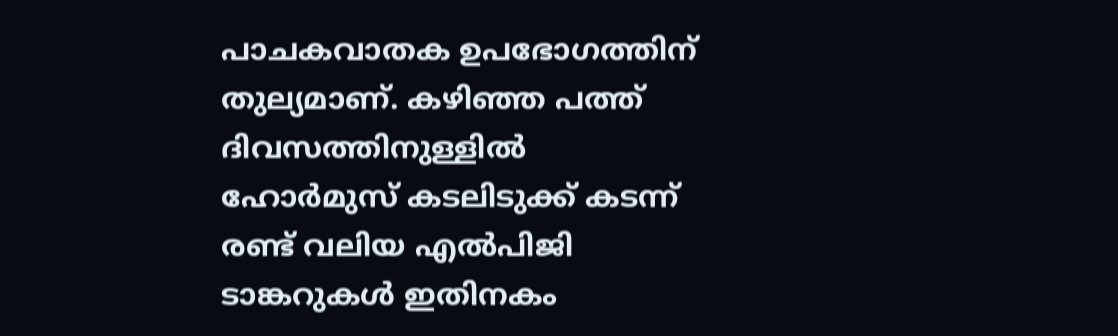പാചകവാതക ഉപഭോഗത്തിന് തുല്യമാണ്. കഴിഞ്ഞ പത്ത് ദിവസത്തിനുള്ളില്‍ ഹോര്‍മുസ് കടലിടുക്ക് കടന്ന് രണ്ട് വലിയ എല്‍പിജി ടാങ്കറുകള്‍ ഇതിനകം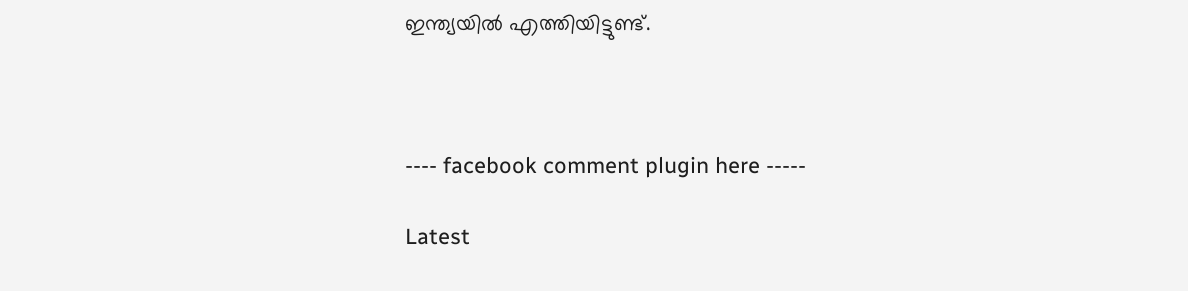ഇന്ത്യയില്‍ എത്തിയിട്ടുണ്ട്.



---- facebook comment plugin here -----

Latest